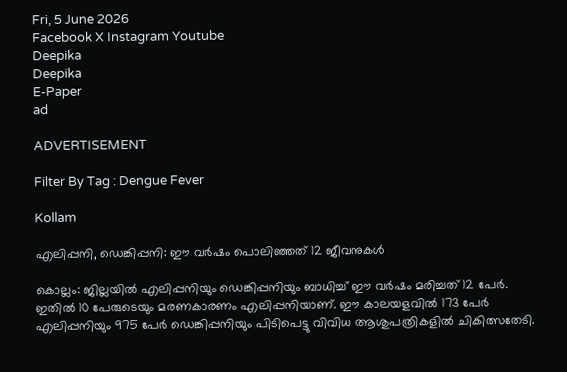Fri, 5 June 2026
Facebook X Instagram Youtube
Deepika
Deepika
E-Paper
ad

ADVERTISEMENT

Filter By Tag : Dengue Fever

Kollam

എലിപ്പനി, ഡെങ്കിപ്പനി: ഈ വർഷം പൊലിഞ്ഞത് 12 ജീവനുകൾ

കൊല്ലം: ജില്ലയിൽ എലിപ്പനിയും ഡെങ്കിപ്പനിയും ബാധിച്ച് ഈ വർഷം മരിച്ചത് 12 പേർ. ഇതിൽ 10 പേരുടെയും മരണകാരണം എലിപ്പനിയാണ്. ഈ കാലയളവിൽ 173 പേർ എലിപ്പനിയും 975 പേർ ഡെങ്കിപ്പനിയും പിടിപെട്ടു വിവിധ ആശുപത്രികളിൽ ചികിത്സതേടി.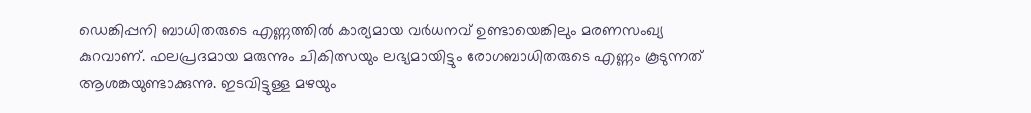ഡെങ്കിപ്പനി ബാധിതരുടെ എണ്ണത്തിൽ കാര്യമായ വർധനവ് ഉണ്ടായെങ്കിലും മരണസംഖ്യ കുറവാണ്. ഫലപ്രദമായ മരുന്നും ചികിത്സയും ലഭ്യമായിട്ടും രോഗബാധിതരുടെ എണ്ണം കൂടുന്നത് ആശങ്കയുണ്ടാക്കുന്നു. ഇടവിട്ടുള്ള മഴയും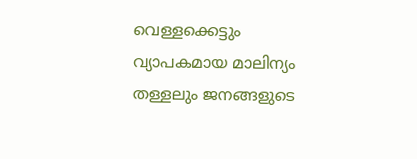വെള്ളക്കെട്ടും വ്യാപകമായ മാലിന്യം തള്ളലും ജനങ്ങളുടെ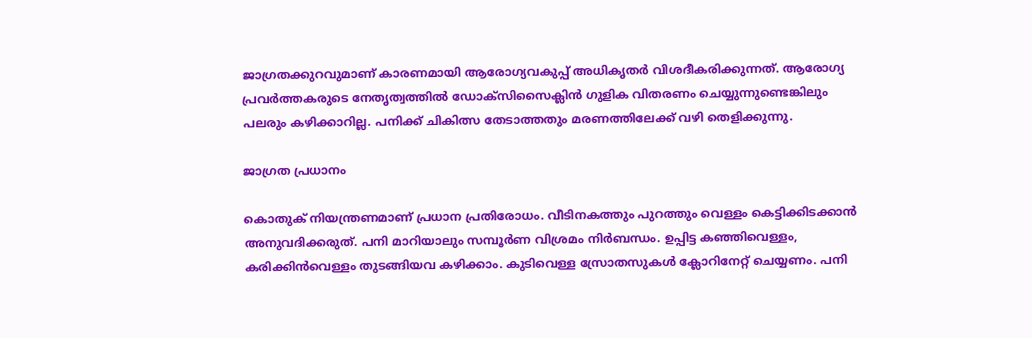ജാഗ്രതക്കുറവുമാണ് കാരണമായി ആരോഗ്യവകുപ്പ് അധികൃതർ വിശദീകരിക്കുന്നത്. ആരോഗ്യ പ്രവർത്തകരുടെ നേതൃത്വത്തിൽ ഡോക്‌സിസൈക്ലിൻ ഗുളിക വിതരണം ചെയ്യുന്നുണ്ടെങ്കിലും പലരും കഴിക്കാറില്ല. പനിക്ക് ചികിത്സ തേടാത്തതും മരണത്തിലേക്ക് വഴി തെളിക്കുന്നു.

ജാഗ്രത പ്രധാനം

കൊതുക് നിയന്ത്രണമാണ് പ്രധാന പ്രതിരോധം. വീടിനകത്തും പുറത്തും വെള്ളം കെട്ടിക്കിടക്കാൻ അനുവദിക്കരുത്. പനി മാറിയാലും സമ്പൂർണ വിശ്രമം നിർബന്ധം. ഉപ്പിട്ട കഞ്ഞിവെള്ളം, കരിക്കിൻവെള്ളം തുടങ്ങിയവ കഴിക്കാം. കുടിവെള്ള സ്രോതസുകൾ ക്ലോറിനേറ്റ് ചെയ്യണം. പനി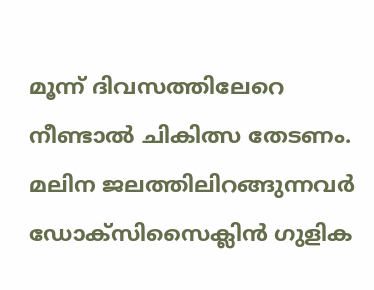മൂന്ന് ദിവസത്തിലേറെ നീണ്ടാൽ ചികിത്സ തേടണം. മലിന ജലത്തിലിറങ്ങുന്നവർ ഡോക്‌സിസൈക്ലിൻ ഗുളിക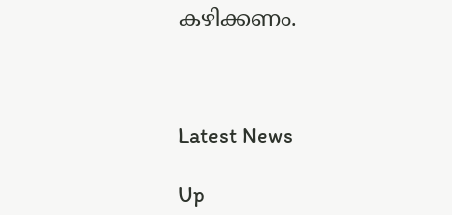കഴിക്കണം.



Latest News

Up